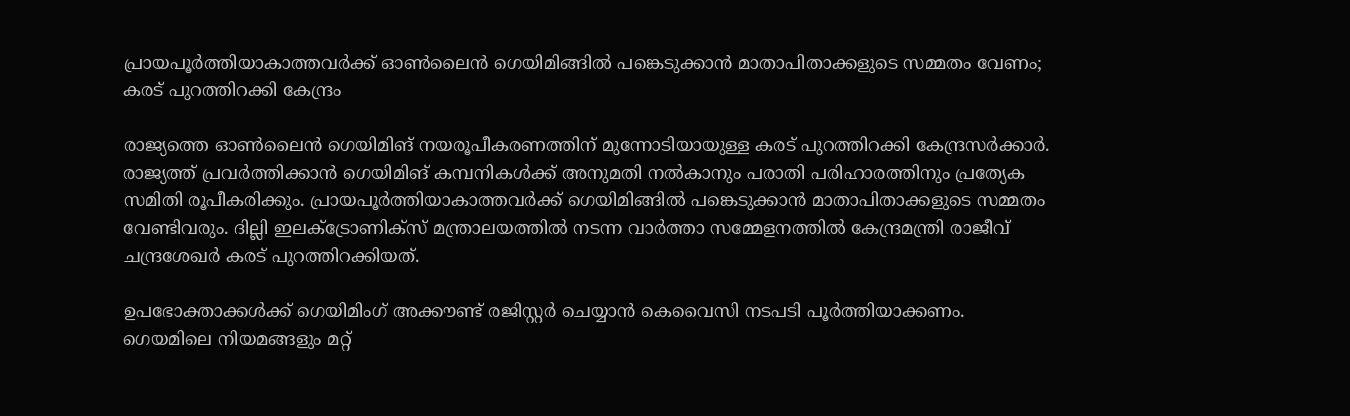പ്രായപൂര്‍ത്തിയാകാത്തവര്‍ക്ക് ഓണ്‍ലൈന്‍ ഗെയിമിങ്ങില്‍ പങ്കെടുക്കാന്‍ മാതാപിതാക്കളുടെ സമ്മതം വേണം; കരട് പുറത്തിറക്കി കേന്ദ്രം

രാജ്യത്തെ ഓണ്‍ലൈന്‍ ഗെയിമിങ് നയരൂപീകരണത്തിന് മുന്നോടിയായുള്ള കരട് പുറത്തിറക്കി കേന്ദ്രസര്‍ക്കാര്‍. രാജ്യത്ത് പ്രവര്‍ത്തിക്കാന്‍ ഗെയിമിങ് കമ്പനികള്‍ക്ക് അനുമതി നല്‍കാനും പരാതി പരിഹാരത്തിനും പ്രത്യേക സമിതി രൂപീകരിക്കും. പ്രായപൂര്‍ത്തിയാകാത്തവര്‍ക്ക് ഗെയിമിങ്ങില്‍ പങ്കെടുക്കാന്‍ മാതാപിതാക്കളുടെ സമ്മതം വേണ്ടിവരും. ദില്ലി ഇലക്ട്രോണിക്‌സ് മന്ത്രാലയത്തില്‍ നടന്ന വാര്‍ത്താ സമ്മേളനത്തില്‍ കേന്ദ്രമന്ത്രി രാജീവ് ചന്ദ്രശേഖര്‍ കരട് പുറത്തിറക്കിയത്.

ഉപഭോക്താക്കള്‍ക്ക് ഗെയിമിംഗ് അക്കൗണ്ട് രജിസ്റ്റര്‍ ചെയ്യാന്‍ കെവൈസി നടപടി പൂര്‍ത്തിയാക്കണം. ഗെയമിലെ നിയമങ്ങളും മറ്റ്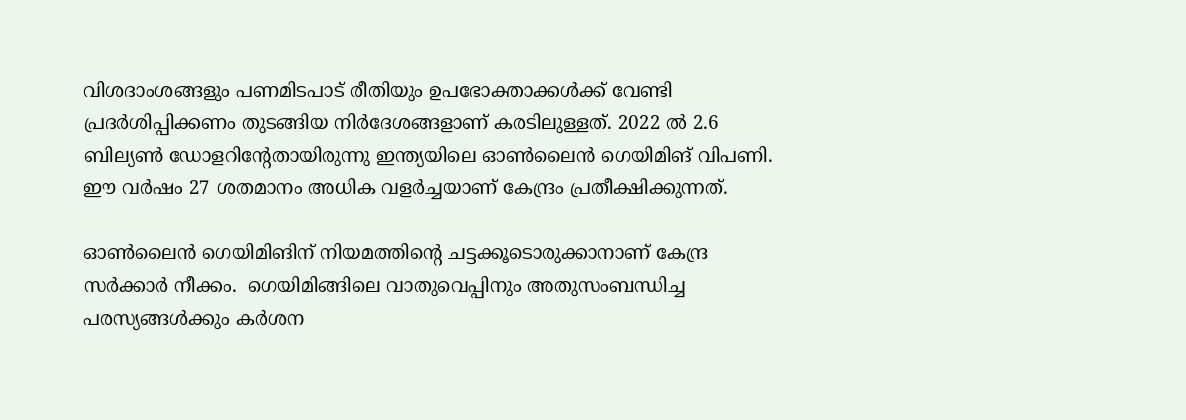വിശദാംശങ്ങളും പണമിടപാട് രീതിയും ഉപഭോക്താക്കള്‍ക്ക് വേണ്ടി പ്രദര്‍ശിപ്പിക്കണം തുടങ്ങിയ നിര്‍ദേശങ്ങളാണ് കരടിലുള്ളത്. 2022 ല്‍ 2.6 ബില്യണ്‍ ഡോളറിന്റേതായിരുന്നു ഇന്ത്യയിലെ ഓണ്‍ലൈന്‍ ഗെയിമിങ് വിപണി. ഈ വര്‍ഷം 27 ശതമാനം അധിക വളര്‍ച്ചയാണ് കേന്ദ്രം പ്രതീക്ഷിക്കുന്നത്.

ഓണ്‍ലൈന്‍ ഗെയിമിങിന് നിയമത്തിന്റെ ചട്ടക്കൂടൊരുക്കാനാണ് കേന്ദ്ര സര്‍ക്കാര്‍ നീക്കം.  ഗെയിമിങ്ങിലെ വാതുവെപ്പിനും അതുസംബന്ധിച്ച പരസ്യങ്ങള്‍ക്കും കര്‍ശന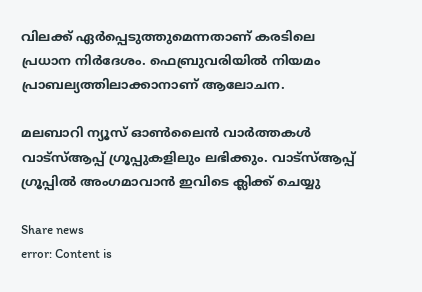വിലക്ക് ഏര്‍പ്പെടുത്തുമെന്നതാണ് കരടിലെ പ്രധാന നിര്‍ദേശം. ഫെബ്രുവരിയില്‍ നിയമം പ്രാബല്യത്തിലാക്കാനാണ് ആലോചന.

മലബാറി ന്യൂസ് ഓണ്‍ലൈന്‍ വാര്‍ത്തകള്‍ വാട്‌സ്ആപ്പ് ഗ്രൂപ്പുകളിലും ലഭിക്കും. വാട്‌സ്ആപ്പ് ഗ്രൂപ്പില്‍ അംഗമാവാന്‍ ഇവിടെ ക്ലിക്ക് ചെയ്യു

Share news
error: Content is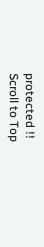protected !!
Scroll to Top